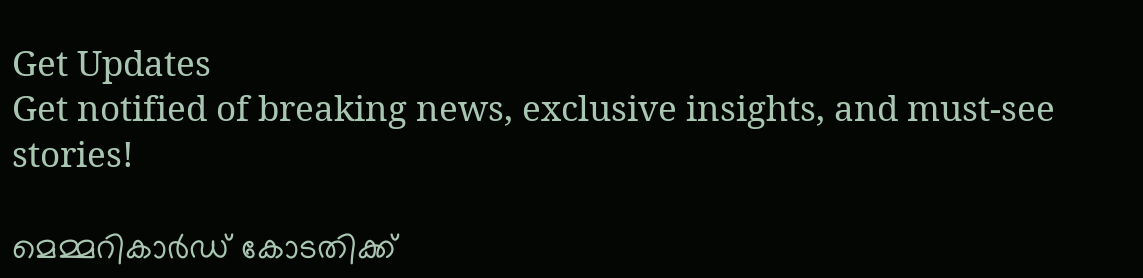Get Updates
Get notified of breaking news, exclusive insights, and must-see stories!

മെമ്മറികാര്‍ഡ് കോടതിക്ക്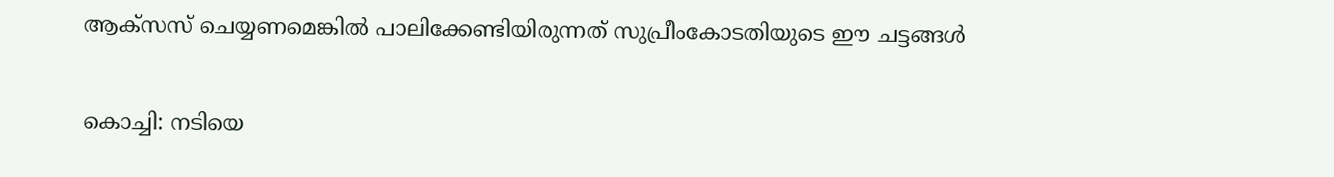ആക്സസ് ചെയ്യണമെങ്കില്‍ പാലിക്കേണ്ടിയിരുന്നത് സുപ്രീംകോടതിയുടെ ഈ ചട്ടങ്ങള്‍

കൊച്ചി: നടിയെ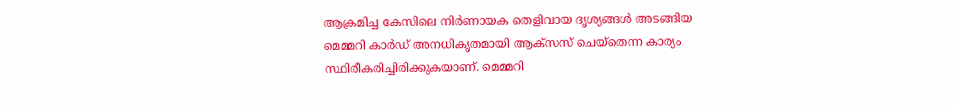ആക്രമിച്ച കേസിലെ നിര്‍ണായക തെളിവായ ദൃശ്യങ്ങള്‍ അടങ്ങിയ മെമ്മറി കാര്‍ഡ് അനധികൃതമായി ആക്സസ് ചെയ്തെന്ന കാര്യം സ്ഥിരീകരിച്ചിരിക്കുകയാണ്. മെമ്മറി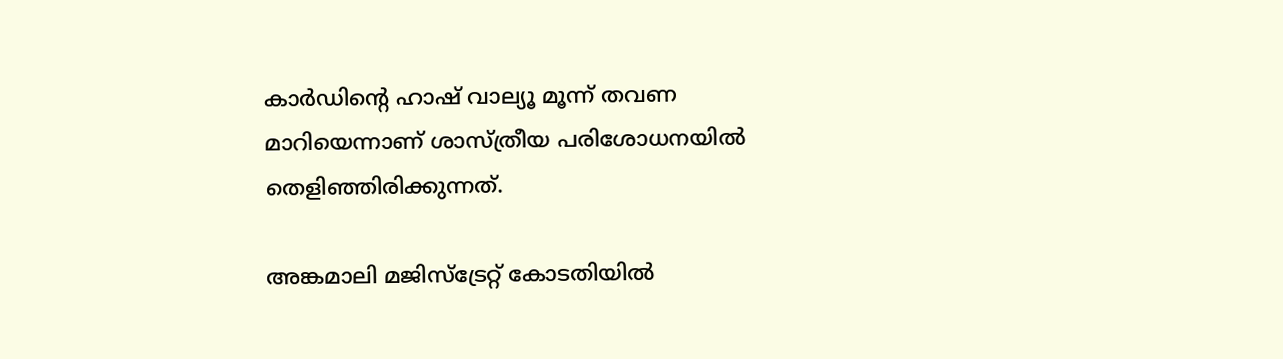കാര്‍ഡിന്റെ ഹാഷ് വാല്യൂ മൂന്ന് തവണ മാറിയെന്നാണ് ശാസ്ത്രീയ പരിശോധനയില്‍ തെളിഞ്ഞിരിക്കുന്നത്.

അങ്കമാലി മജിസ്ട്രേറ്റ് കോടതിയില്‍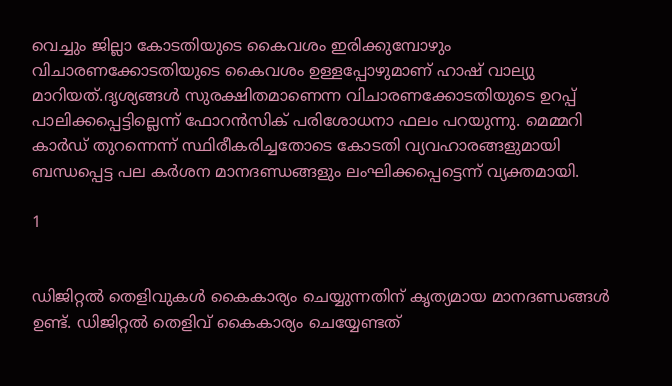വെച്ചും ജില്ലാ കോടതിയുടെ കൈവശം ഇരിക്കുമ്പോഴും വിചാരണക്കോടതിയുടെ കൈവശം ഉള്ളപ്പോഴുമാണ് ഹാഷ് വാല്യു മാറിയത്.ദൃശ്യങ്ങള്‍ സുരക്ഷിതമാണെന്ന വിചാരണക്കോടതിയുടെ ഉറപ്പ് പാലിക്കപ്പെട്ടില്ലെന്ന് ഫോറന്‍സിക് പരിശോധനാ ഫലം പറയുന്നു. മെമ്മറി കാര്‍ഡ് തുറന്നെന്ന് സ്ഥിരീകരിച്ചതോടെ കോടതി വ്യവഹാരങ്ങളുമായി ബന്ധപ്പെട്ട പല കര്‍ശന മാനദണ്ഡങ്ങളും ലംഘിക്കപ്പെട്ടെന്ന് വ്യക്തമായി.

1


ഡിജിറ്റല്‍ തെളിവുകള്‍ കൈകാര്യം ചെയ്യുന്നതിന് കൃത്യമായ മാനദണ്ഡങ്ങള്‍ ഉണ്ട്. ഡിജിറ്റല്‍ തെളിവ് കൈകാര്യം ചെയ്യേണ്ടത്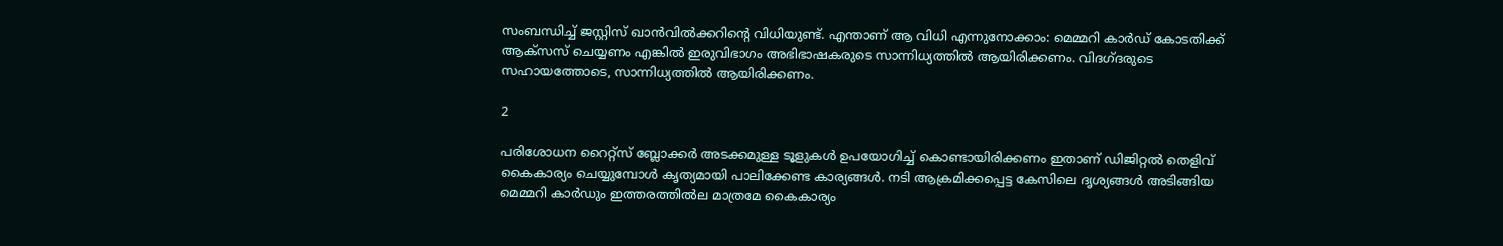സംബന്ധിച്ച് ജസ്റ്റിസ് ഖാന്‍വില്‍ക്കറിന്റെ വിധിയുണ്ട്. എന്താണ് ആ വിധി എന്നുനോക്കാം: മെമ്മറി കാര്‍ഡ് കോടതിക്ക് ആക്‌സസ് ചെയ്യണം എങ്കില്‍ ഇരുവിഭാഗം അഭിഭാഷകരുടെ സാന്നിധ്യത്തില്‍ ആയിരിക്കണം. വിദഗ്ദരുടെ സഹായത്തോടെ, സാന്നിധ്യത്തില്‍ ആയിരിക്കണം.

2

പരിശോധന റൈറ്റ്‌സ് ബ്ലോക്കര്‍ അടക്കമുള്ള ടൂളുകള്‍ ഉപയോഗിച്ച് കൊണ്ടായിരിക്കണം ഇതാണ് ഡിജിറ്റല്‍ തെളിവ് കൈകാര്യം ചെയ്യുമ്പോള്‍ കൃത്യമായി പാലിക്കേണ്ട കാര്യങ്ങള്‍. നടി ആക്രമിക്കപ്പെട്ട കേസിലെ ദൃശ്യങ്ങള്‍ അടിങ്ങിയ മെമ്മറി കാര്‍ഡും ഇത്തരത്തില്‍ല മാത്രമേ കൈകാര്യം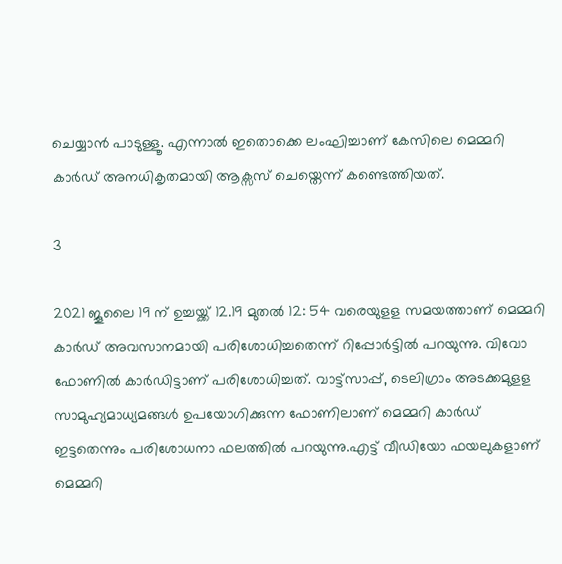ചെയ്യാന്‍ പാടുള്ളൂ. എന്നാല്‍ ഇതൊക്കെ ലംഘിച്ചാണ് കേസിലെ മെമ്മറി കാര്‍ഡ് അനധികൃതമായി ആക്സസ് ചെയ്തെന്ന് കണ്ടെത്തിയത്.

3

2021 ജൂലൈ 19 ന് ഉച്ചയ്ക്ക് 12.19 മുതല്‍ 12: 54 വരെയുളള സമയത്താണ് മെമ്മറി കാര്‍ഡ് അവസാനമായി പരിശോധിച്ചതെന്ന് റിപ്പോര്‍ട്ടില്‍ പറയുന്നു. വിവോ ഫോണില്‍ കാര്‍ഡിട്ടാണ് പരിശോധിച്ചത്. വാട്ട്സാപ്പ്, ടെലിഗ്രാം അടക്കമുളള സാമുഹ്യമാധ്യമങ്ങള്‍ ഉപയോഗിക്കുന്ന ഫോണിലാണ് മെമ്മറി കാര്‍ഡ് ഇട്ടതെന്നും പരിശോധനാ ഫലത്തില്‍ പറയുന്നു.എട്ട് വീഡിയോ ഫയലുകളാണ് മെമ്മറി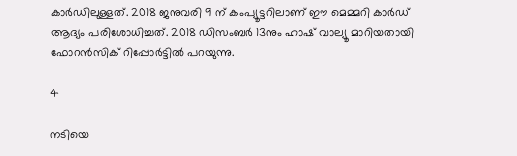കാര്‍ഡിലുള്ളത്. 2018 ജനുവരി 9 ന് കംപ്യൂട്ടറിലാണ് ഈ മെമ്മറി കാര്‍ഡ് ആദ്യം പരിശോധിച്ചത്. 2018 ഡിസംബര്‍ 13നും ഹാഷ് വാല്യൂ മാറിയതായി ഫോറന്‍സിക് റിപ്പോര്‍ട്ടില്‍ പറയുന്നു.

4

നടിയെ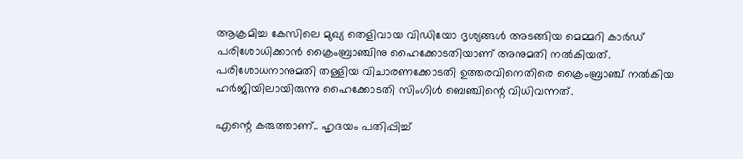ആക്രമിച്ച കേസിലെ മുഖ്യ തെളിവായ വിഡിയോ ദൃശ്യങ്ങള്‍ അടങ്ങിയ മെമ്മറി കാര്‍ഡ് പരിശോധിക്കാന്‍ ക്രൈംബ്രാഞ്ചിനു ഹൈക്കോടതിയാണ് അനുമതി നല്‍കിയത്. പരിശോധനാനുമതി തള്ളിയ വിചാരണക്കോടതി ഉത്തരവിനെതിരെ ക്രൈംബ്രാഞ്ച് നല്‍കിയ ഹര്‍ജിയിലായിരുന്നു ഹൈക്കോടതി സിംഗിള്‍ ബെഞ്ചിന്റെ വിധിവന്നത്.

എന്റെ കരുത്താണ്.. ഹൃദയം പതിപ്പിച്ച്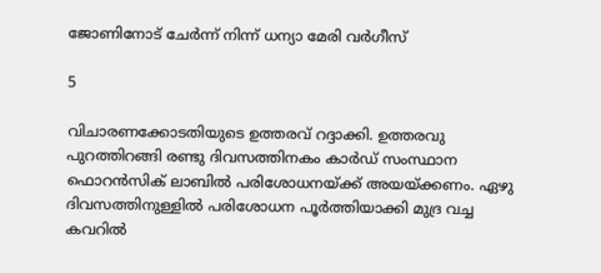ജോണിനോട് ചേര്‍ന്ന് നിന്ന് ധന്യാ മേരി വര്‍ഗീസ്

5

വിചാരണക്കോടതിയുടെ ഉത്തരവ് റദ്ദാക്കി. ഉത്തരവു പുറത്തിറങ്ങി രണ്ടു ദിവസത്തിനകം കാര്‍ഡ് സംസ്ഥാന ഫൊറന്‍സിക് ലാബില്‍ പരിശോധനയ്ക്ക് അയയ്ക്കണം. ഏഴു ദിവസത്തിനുള്ളില്‍ പരിശോധന പൂര്‍ത്തിയാക്കി മുദ്ര വച്ച കവറില്‍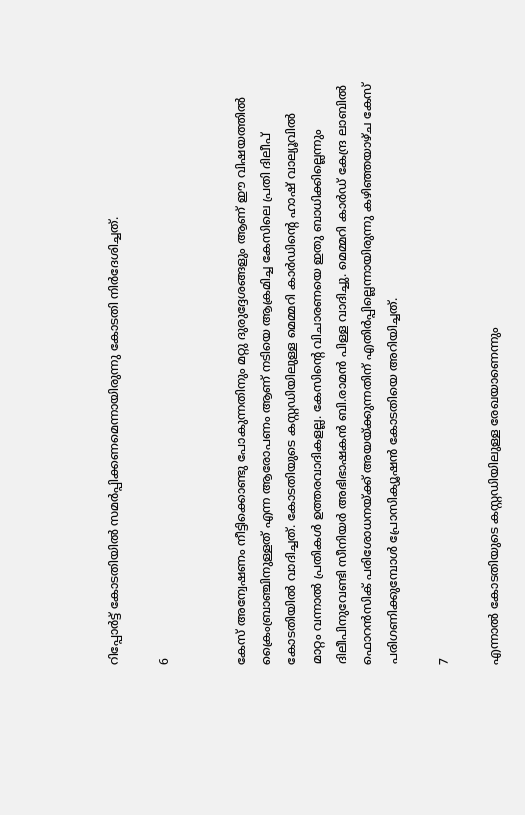റിപ്പോര്‍ട്ട് കോടതിയില്‍ സമര്‍പ്പിക്കണമെന്നായിരുന്നു കോടതി നിര്‍ദേശിച്ചത്.

6


കേസ് അന്വേഷണം നീട്ടിക്കൊണ്ടു പോകുന്നതിനും മറ്റു ദുരുദ്ദേശങ്ങളും ആണ് ഈ വിഷയത്തില്‍ ക്രൈംബ്രാഞ്ചിനുള്ളത് എന്ന ആരോപണം ആണ് നടിയെ ആക്രമിച്ച കേസിലെ പ്രതി ദിലീപ് കോടതിയില്‍ വാദിച്ചത്. കോടതിയുടെ കസ്റ്റഡിയിലുള്ള മെമ്മറി കാര്‍ഡിന്റെ ഹാഷ് വാല്യൂവില്‍ മാറ്റം വന്നാല്‍ പ്രതികള്‍ ഉത്തരവാദികളല്ല. കേസിന്റെ വിചാരണയെ ഇതു ബാധിക്കില്ലെന്നും ദിലീപിനുവേണ്ടി സീനിയര്‍ അഭിഭാഷകന്‍ ബി.രാമന്‍ പിള്ള വാദിച്ചു. മെമ്മറി കാര്‍ഡ് കേന്ദ്ര ലാബില്‍ ഫൊറന്‍സിക് പരിശോധനയ്ക്ക് അയയ്ക്കുന്നതിന് എതിര്‍പ്പില്ലെന്നായിരുന്നു കഴിഞ്ഞയാഴ്ച കേസ് പരിഗണിക്കുമ്പോള്‍ പ്രോസിക്യൂഷന്‍ കോടതിയെ അറിയിച്ചത്.

7

എന്നാല്‍ കോടതിയുടെ കസ്റ്റഡിയിലുള്ള രേഖയാണെന്നും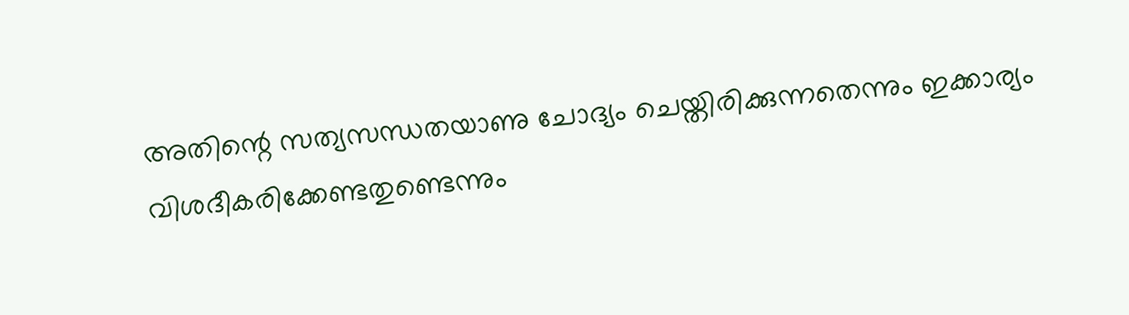അതിന്റെ സത്യസന്ധതയാണു ചോദ്യം ചെയ്തിരിക്കുന്നതെന്നും ഇക്കാര്യം വിശദീകരിക്കേണ്ടതുണ്ടെന്നും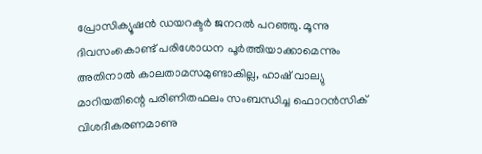പ്രോസിക്യൂഷന്‍ ഡയറക്ടര്‍ ജനറല്‍ പറഞ്ഞു. മൂന്നു ദിവസംകൊണ്ട് പരിശോധന പൂര്‍ത്തിയാക്കാമെന്നും അതിനാല്‍ കാലതാമസമുണ്ടാകില്ല, ഹാഷ് വാല്യു മാറിയതിന്റെ പരിണിതഫലം സംബന്ധിച്ച ഫൊറന്‍സിക് വിശദീകരണമാണു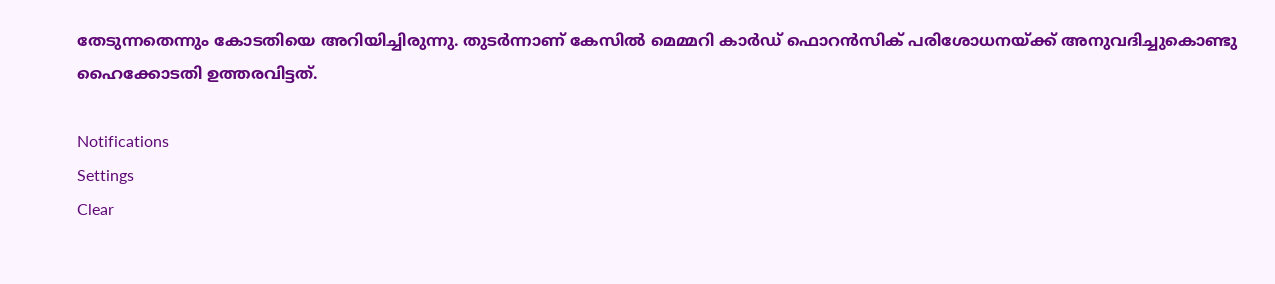തേടുന്നതെന്നും കോടതിയെ അറിയിച്ചിരുന്നു. തുടര്‍ന്നാണ് കേസില്‍ മെമ്മറി കാര്‍ഡ് ഫൊറന്‍സിക് പരിശോധനയ്ക്ക് അനുവദിച്ചുകൊണ്ടു ഹൈക്കോടതി ഉത്തരവിട്ടത്.

Notifications
Settings
Clear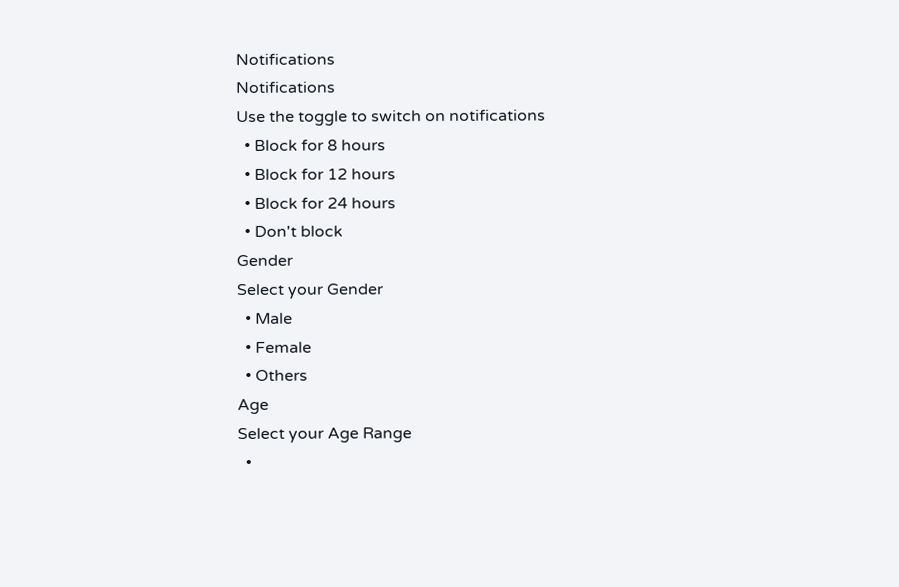Notifications
Notifications
Use the toggle to switch on notifications
  • Block for 8 hours
  • Block for 12 hours
  • Block for 24 hours
  • Don't block
Gender
Select your Gender
  • Male
  • Female
  • Others
Age
Select your Age Range
  •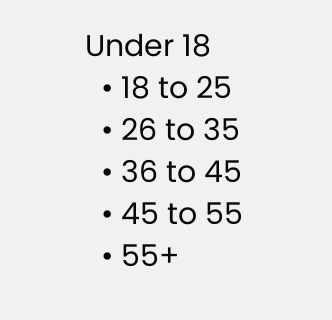Under 18
  • 18 to 25
  • 26 to 35
  • 36 to 45
  • 45 to 55
  • 55+